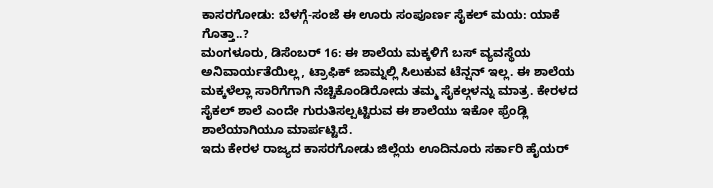ಕಾಸರಗೋಡು: ಬೆಳಗ್ಗೆ-ಸಂಜೆ ಈ ಊರು ಸಂಪೂರ್ಣ ಸೈಕಲ್ ಮಯ: ಯಾಕೆ ಗೊತ್ತಾ..?
ಮಂಗಳೂರು, ಡಿಸೆಂಬರ್ 16: ಈ ಶಾಲೆಯ ಮಕ್ಕಳಿಗೆ ಬಸ್ ವ್ಯವಸ್ಥೆಯ ಅನಿವಾರ್ಯತೆಯಿಲ್ಲ, ಟ್ರಾಫಿಕ್ ಜಾಮ್ನಲ್ಲಿ ಸಿಲುಕುವ ಟೆನ್ಷನ್ ಇಲ್ಲ. ಈ ಶಾಲೆಯ ಮಕ್ಕಳೆಲ್ಲಾ ಸಾರಿಗೆಗಾಗಿ ನೆಚ್ಚಿಕೊಂಡಿರೋದು ತಮ್ಮ ಸೈಕಲ್ಗಳನ್ನು ಮಾತ್ರ. ಕೇರಳದ ಸೈಕಲ್ ಶಾಲೆ ಎಂದೇ ಗುರುತಿಸಲ್ಪಟ್ಟಿರುವ ಈ ಶಾಲೆಯು ಇಕೋ ಫ್ರೆಂಡ್ಲಿ ಶಾಲೆಯಾಗಿಯೂ ಮಾರ್ಪಟ್ಟಿದೆ.
ಇದು ಕೇರಳ ರಾಜ್ಯದ ಕಾಸರಗೋಡು ಜಿಲ್ಲೆಯ ಊದಿನೂರು ಸರ್ಕಾರಿ ಹೈಯರ್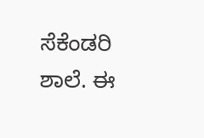ಸೆಕೆಂಡರಿ ಶಾಲೆ. ಈ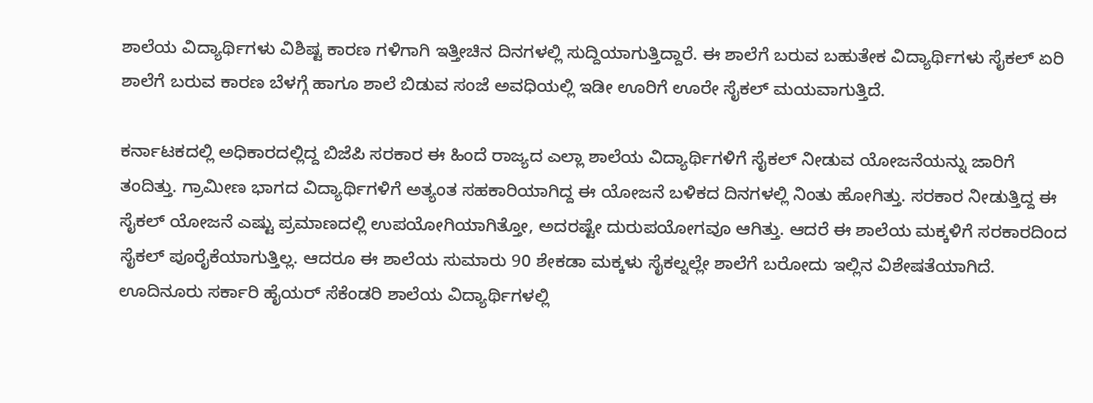ಶಾಲೆಯ ವಿದ್ಯಾರ್ಥಿಗಳು ವಿಶಿಷ್ಟ ಕಾರಣ ಗಳಿಗಾಗಿ ಇತ್ತೀಚಿನ ದಿನಗಳಲ್ಲಿ ಸುದ್ದಿಯಾಗುತ್ತಿದ್ದಾರೆ. ಈ ಶಾಲೆಗೆ ಬರುವ ಬಹುತೇಕ ವಿದ್ಯಾರ್ಥಿಗಳು ಸೈಕಲ್ ಏರಿ ಶಾಲೆಗೆ ಬರುವ ಕಾರಣ ಬೆಳಗ್ಗೆ ಹಾಗೂ ಶಾಲೆ ಬಿಡುವ ಸಂಜೆ ಅವಧಿಯಲ್ಲಿ ಇಡೀ ಊರಿಗೆ ಊರೇ ಸೈಕಲ್ ಮಯವಾಗುತ್ತಿದೆ.

ಕರ್ನಾಟಕದಲ್ಲಿ ಅಧಿಕಾರದಲ್ಲಿದ್ದ ಬಿಜೆಪಿ ಸರಕಾರ ಈ ಹಿಂದೆ ರಾಜ್ಯದ ಎಲ್ಲಾ ಶಾಲೆಯ ವಿದ್ಯಾರ್ಥಿಗಳಿಗೆ ಸೈಕಲ್ ನೀಡುವ ಯೋಜನೆಯನ್ನು ಜಾರಿಗೆ ತಂದಿತ್ತು. ಗ್ರಾಮೀಣ ಭಾಗದ ವಿದ್ಯಾರ್ಥಿಗಳಿಗೆ ಅತ್ಯಂತ ಸಹಕಾರಿಯಾಗಿದ್ದ ಈ ಯೋಜನೆ ಬಳಿಕದ ದಿನಗಳಲ್ಲಿ ನಿಂತು ಹೋಗಿತ್ತು. ಸರಕಾರ ನೀಡುತ್ತಿದ್ದ ಈ ಸೈಕಲ್ ಯೋಜನೆ ಎಷ್ಟು ಪ್ರಮಾಣದಲ್ಲಿ ಉಪಯೋಗಿಯಾಗಿತ್ತೋ, ಅದರಷ್ಟೇ ದುರುಪಯೋಗವೂ ಆಗಿತ್ತು. ಆದರೆ ಈ ಶಾಲೆಯ ಮಕ್ಕಳಿಗೆ ಸರಕಾರದಿಂದ ಸೈಕಲ್ ಪೂರೈಕೆಯಾಗುತ್ತಿಲ್ಲ. ಆದರೂ ಈ ಶಾಲೆಯ ಸುಮಾರು 90 ಶೇಕಡಾ ಮಕ್ಕಳು ಸೈಕಲ್ನಲ್ಲೇ ಶಾಲೆಗೆ ಬರೋದು ಇಲ್ಲಿನ ವಿಶೇಷತೆಯಾಗಿದೆ.
ಊದಿನೂರು ಸರ್ಕಾರಿ ಹೈಯರ್ ಸೆಕೆಂಡರಿ ಶಾಲೆಯ ವಿದ್ಯಾರ್ಥಿಗಳಲ್ಲಿ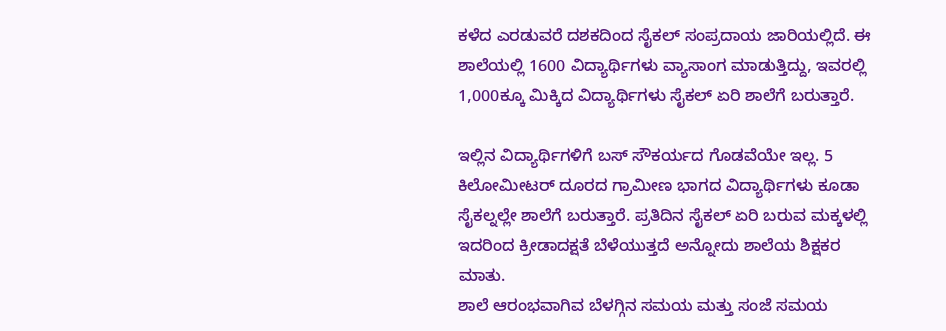ಕಳೆದ ಎರಡುವರೆ ದಶಕದಿಂದ ಸೈಕಲ್ ಸಂಪ್ರದಾಯ ಜಾರಿಯಲ್ಲಿದೆ. ಈ ಶಾಲೆಯಲ್ಲಿ 1600 ವಿದ್ಯಾರ್ಥಿಗಳು ವ್ಯಾಸಾಂಗ ಮಾಡುತ್ತಿದ್ದು, ಇವರಲ್ಲಿ 1,000ಕ್ಕೂ ಮಿಕ್ಕಿದ ವಿದ್ಯಾರ್ಥಿಗಳು ಸೈಕಲ್ ಏರಿ ಶಾಲೆಗೆ ಬರುತ್ತಾರೆ.

ಇಲ್ಲಿನ ವಿದ್ಯಾರ್ಥಿಗಳಿಗೆ ಬಸ್ ಸೌಕರ್ಯದ ಗೊಡವೆಯೇ ಇಲ್ಲ. 5 ಕಿಲೋಮೀಟರ್ ದೂರದ ಗ್ರಾಮೀಣ ಭಾಗದ ವಿದ್ಯಾರ್ಥಿಗಳು ಕೂಡಾ ಸೈಕಲ್ನಲ್ಲೇ ಶಾಲೆಗೆ ಬರುತ್ತಾರೆ. ಪ್ರತಿದಿನ ಸೈಕಲ್ ಏರಿ ಬರುವ ಮಕ್ಕಳಲ್ಲಿ ಇದರಿಂದ ಕ್ರೀಡಾದಕ್ಷತೆ ಬೆಳೆಯುತ್ತದೆ ಅನ್ನೋದು ಶಾಲೆಯ ಶಿಕ್ಷಕರ ಮಾತು.
ಶಾಲೆ ಆರಂಭವಾಗಿವ ಬೆಳಗ್ಗಿನ ಸಮಯ ಮತ್ತು ಸಂಜೆ ಸಮಯ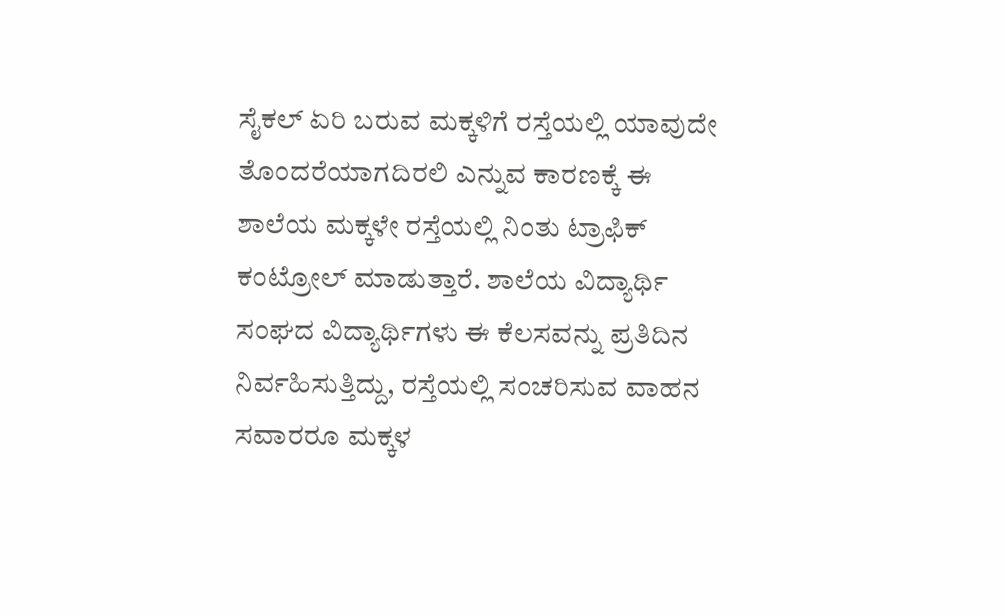ಸೈಕಲ್ ಏರಿ ಬರುವ ಮಕ್ಕಳಿಗೆ ರಸ್ತೆಯಲ್ಲಿ ಯಾವುದೇ ತೊಂದರೆಯಾಗದಿರಲಿ ಎನ್ನುವ ಕಾರಣಕ್ಕೆ ಈ ಶಾಲೆಯ ಮಕ್ಕಳೇ ರಸ್ತೆಯಲ್ಲಿ ನಿಂತು ಟ್ರಾಫಿಕ್ ಕಂಟ್ರೋಲ್ ಮಾಡುತ್ತಾರೆ. ಶಾಲೆಯ ವಿದ್ಯಾರ್ಥಿ ಸಂಘದ ವಿದ್ಯಾರ್ಥಿಗಳು ಈ ಕೆಲಸವನ್ನು ಪ್ರತಿದಿನ ನಿರ್ವಹಿಸುತ್ತಿದ್ದು, ರಸ್ತೆಯಲ್ಲಿ ಸಂಚರಿಸುವ ವಾಹನ ಸವಾರರೂ ಮಕ್ಕಳ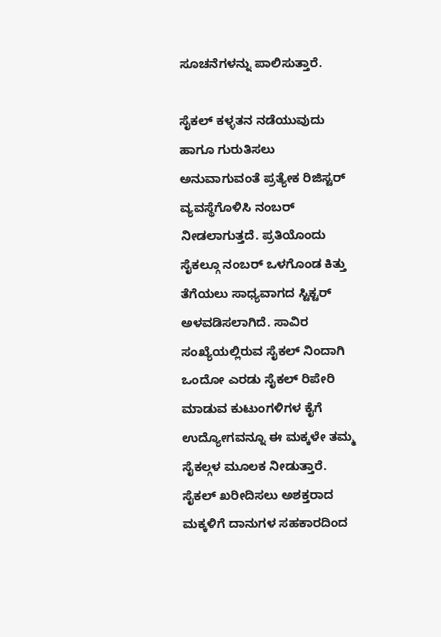ಸೂಚನೆಗಳನ್ನು ಪಾಲಿಸುತ್ತಾರೆ.

ಸೈಕಲ್ ಕಳ್ಳತನ ನಡೆಯುವುದು ಹಾಗೂ ಗುರುತಿಸಲು ಅನುವಾಗುವಂತೆ ಪ್ರತ್ಯೇಕ ರಿಜಿಸ್ಟರ್ ವ್ಯವಸ್ಥೆಗೊಳಿಸಿ ನಂಬರ್ ನೀಡಲಾಗುತ್ತದೆ. ಪ್ರತಿಯೊಂದು ಸೈಕಲ್ಗೂ ನಂಬರ್ ಒಳಗೊಂಡ ಕಿತ್ತು ತೆಗೆಯಲು ಸಾಧ್ಯವಾಗದ ಸ್ಟಿಕ್ಟರ್ ಅಳವಡಿಸಲಾಗಿದೆ. ಸಾವಿರ ಸಂಖ್ಯೆಯಲ್ಲಿರುವ ಸೈಕಲ್ ನಿಂದಾಗಿ ಒಂದೋ ಎರಡು ಸೈಕಲ್ ರಿಪೇರಿ ಮಾಡುವ ಕುಟುಂಗಳಿಗಳ ಕೈಗೆ ಉದ್ಯೋಗವನ್ನೂ ಈ ಮಕ್ಕಳೇ ತಮ್ಮ ಸೈಕಲ್ಗಳ ಮೂಲಕ ನೀಡುತ್ತಾರೆ.
ಸೈಕಲ್ ಖರೀದಿಸಲು ಅಶಕ್ತರಾದ ಮಕ್ಕಳಿಗೆ ದಾನುಗಳ ಸಹಕಾರದಿಂದ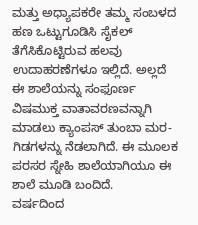ಮತ್ತು ಅಧ್ಯಾಪಕರೇ ತಮ್ಮ ಸಂಬಳದ ಹಣ ಒಟ್ಟುಗೂಡಿಸಿ ಸೈಕಲ್ ತೆಗೆಸಿಕೊಟ್ಟಿರುವ ಹಲವು ಉದಾಹರಣೆಗಳೂ ಇಲ್ಲಿದೆ. ಅಲ್ಲದೆ ಈ ಶಾಲೆಯನ್ನು ಸಂಫೂರ್ಣ ವಿಷಮುಕ್ತ ವಾತಾವರಣವನ್ನಾಗಿ ಮಾಡಲು ಕ್ಯಾಂಪಸ್ ತುಂಬಾ ಮರ-ಗಿಡಗಳನ್ನು ನೆಡಲಾಗಿದೆ. ಈ ಮೂಲಕ ಪರಸರ ಸ್ನೇಹಿ ಶಾಲೆಯಾಗಿಯೂ ಈ ಶಾಲೆ ಮೂಡಿ ಬಂದಿದೆ.
ವರ್ಷದಿಂದ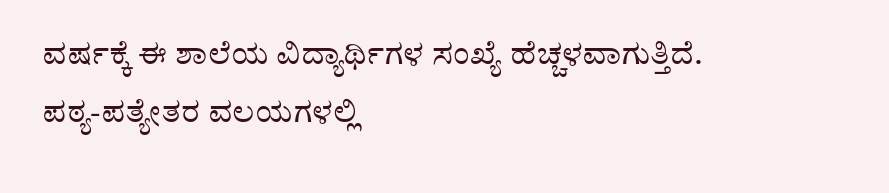ವರ್ಷಕ್ಕೆ ಈ ಶಾಲೆಯ ವಿದ್ಯಾರ್ಥಿಗಳ ಸಂಖ್ಯೆ ಹೆಚ್ಚಳವಾಗುತ್ತಿದೆ. ಪಠ್ಯ-ಪತ್ಯೇತರ ವಲಯಗಳಲ್ಲಿ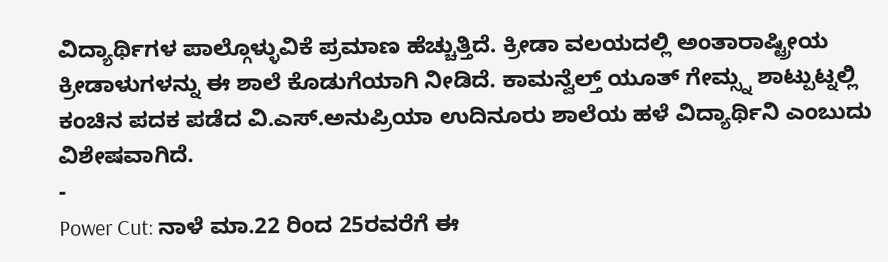ವಿದ್ಯಾರ್ಥಿಗಳ ಪಾಲ್ಗೊಳ್ಳುವಿಕೆ ಪ್ರಮಾಣ ಹೆಚ್ಚುತ್ತಿದೆ. ಕ್ರೀಡಾ ವಲಯದಲ್ಲಿ ಅಂತಾರಾಷ್ಟ್ರೀಯ ಕ್ರೀಡಾಳುಗಳನ್ನು ಈ ಶಾಲೆ ಕೊಡುಗೆಯಾಗಿ ನೀಡಿದೆ. ಕಾಮನ್ವೆಲ್ತ್ ಯೂತ್ ಗೇಮ್ಸ್ನ ಶಾಟ್ಪುಟ್ನಲ್ಲಿ ಕಂಚಿನ ಪದಕ ಪಡೆದ ವಿ.ಎಸ್.ಅನುಪ್ರಿಯಾ ಉದಿನೂರು ಶಾಲೆಯ ಹಳೆ ವಿದ್ಯಾರ್ಥಿನಿ ಎಂಬುದು ವಿಶೇಷವಾಗಿದೆ.
-
Power Cut: ನಾಳೆ ಮಾ.22 ರಿಂದ 25ರವರೆಗೆ ಈ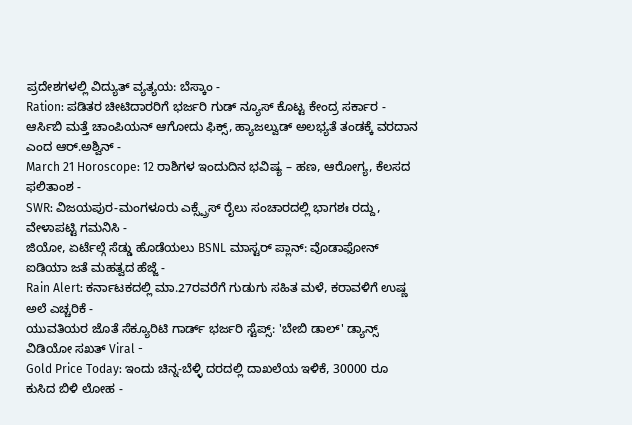ಪ್ರದೇಶಗಳಲ್ಲಿ ವಿದ್ಯುತ್ ವ್ಯತ್ಯಯ: ಬೆಸ್ಕಾಂ -
Ration: ಪಡಿತರ ಚೀಟಿದಾರರಿಗೆ ಭರ್ಜರಿ ಗುಡ್ ನ್ಯೂಸ್ ಕೊಟ್ಟ ಕೇಂದ್ರ ಸರ್ಕಾರ -
ಆರ್ಸಿಬಿ ಮತ್ತೆ ಚಾಂಪಿಯನ್ ಆಗೋದು ಫಿಕ್ಸ್, ಹ್ಯಾಜಲ್ವುಡ್ ಅಲಭ್ಯತೆ ತಂಡಕ್ಕೆ ವರದಾನ ಎಂದ ಆರ್.ಅಶ್ವಿನ್ -
March 21 Horoscope: 12 ರಾಶಿಗಳ ಇಂದುದಿನ ಭವಿಷ್ಯ – ಹಣ, ಆರೋಗ್ಯ, ಕೆಲಸದ ಫಲಿತಾಂಶ -
SWR: ವಿಜಯಪುರ-ಮಂಗಳೂರು ಎಕ್ಸ್ಪ್ರೆಸ್ ರೈಲು ಸಂಚಾರದಲ್ಲಿ ಭಾಗಶಃ ರದ್ದು, ವೇಳಾಪಟ್ಟಿ ಗಮನಿಸಿ -
ಜಿಯೋ, ಏರ್ಟೆಲ್ಗೆ ಸೆಡ್ಡು ಹೊಡೆಯಲು BSNL ಮಾಸ್ಟರ್ ಪ್ಲಾನ್: ವೊಡಾಫೋನ್ ಐಡಿಯಾ ಜತೆ ಮಹತ್ವದ ಹೆಜ್ಜೆ -
Rain Alert: ಕರ್ನಾಟಕದಲ್ಲಿ ಮಾ.27ರವರೆಗೆ ಗುಡುಗು ಸಹಿತ ಮಳೆ, ಕರಾವಳಿಗೆ ಉಷ್ಣ ಅಲೆ ಎಚ್ಚರಿಕೆ -
ಯುವತಿಯರ ಜೊತೆ ಸೆಕ್ಯೂರಿಟಿ ಗಾರ್ಡ್ ಭರ್ಜರಿ ಸ್ಟೆಪ್ಸ್: 'ಬೇಬಿ ಡಾಲ್' ಡ್ಯಾನ್ಸ್ ವಿಡಿಯೋ ಸಖತ್ Viral -
Gold Price Today: ಇಂದು ಚಿನ್ನ-ಬೆಳ್ಳಿ ದರದಲ್ಲಿ ದಾಖಲೆಯ ಇಳಿಕೆ, 30000 ರೂ ಕುಸಿದ ಬಿಳಿ ಲೋಹ -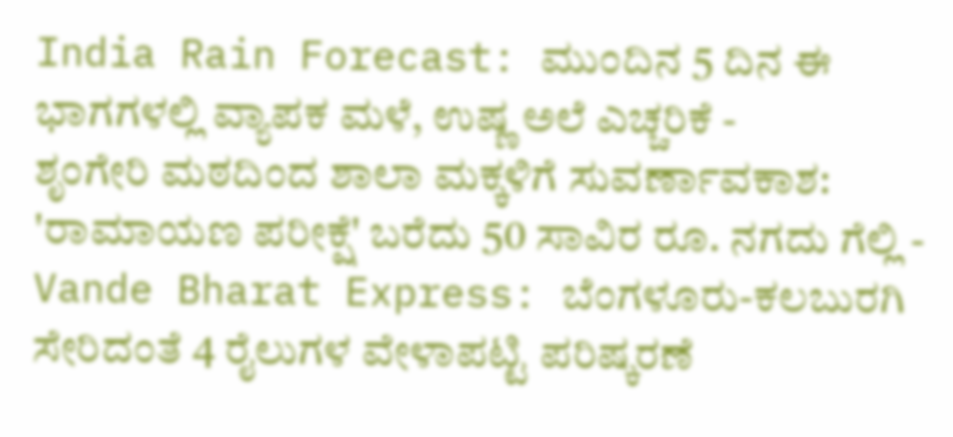India Rain Forecast: ಮುಂದಿನ 5 ದಿನ ಈ ಭಾಗಗಳಲ್ಲಿ ವ್ಯಾಪಕ ಮಳೆ, ಉಷ್ಣ ಅಲೆ ಎಚ್ಚರಿಕೆ -
ಶೃಂಗೇರಿ ಮಠದಿಂದ ಶಾಲಾ ಮಕ್ಕಳಿಗೆ ಸುವರ್ಣಾವಕಾಶ: 'ರಾಮಾಯಣ ಪರೀಕ್ಷೆ' ಬರೆದು 50 ಸಾವಿರ ರೂ. ನಗದು ಗೆಲ್ಲಿ -
Vande Bharat Express: ಬೆಂಗಳೂರು-ಕಲಬುರಗಿ ಸೇರಿದಂತೆ 4 ರೈಲುಗಳ ವೇಳಾಪಟ್ಟಿ ಪರಿಷ್ಕರಣೆ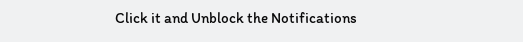Click it and Unblock the Notifications